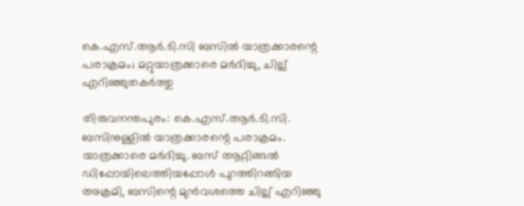കെ.എസ്.ആര്‍.ടി.സി ബസിൽ യാത്രക്കാരന്റെ പരാക്രമം; മറ്റുയാത്രക്കാരെ മർദിച്ചു, ചില്ല് എറിഞ്ഞുതകർത്തു

തിരുവനന്തപുരം: കെ.എസ്.ആര്‍.ടി.സി. ബസിനുള്ളില്‍ യാത്രക്കാരന്റെ പരാക്രമം. യാത്രക്കാരെ മര്‍ദിച്ചു. ബസ് ആറ്റിങ്ങല്‍ ഡിപ്പോയിലെത്തിയപ്പോള്‍ പുറത്തിറങ്ങിയ അക്രമി, ബസിന്റെ മുന്‍വശത്തെ ചില്ല് എറിഞ്ഞു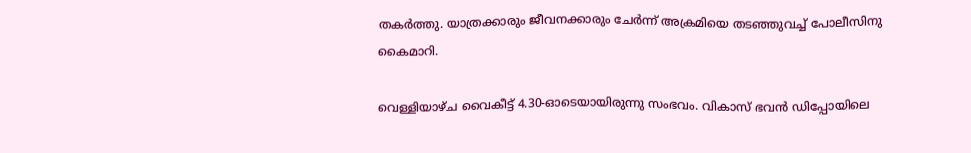തകര്‍ത്തു. യാത്രക്കാരും ജീവനക്കാരും ചേര്‍ന്ന് അക്രമിയെ തടഞ്ഞുവച്ച് പോലീസിനു കൈമാറി.

വെള്ളിയാഴ്ച വൈകീട്ട് 4.30-ഓടെയായിരുന്നു സംഭവം. വികാസ് ഭവന്‍ ഡിപ്പോയിലെ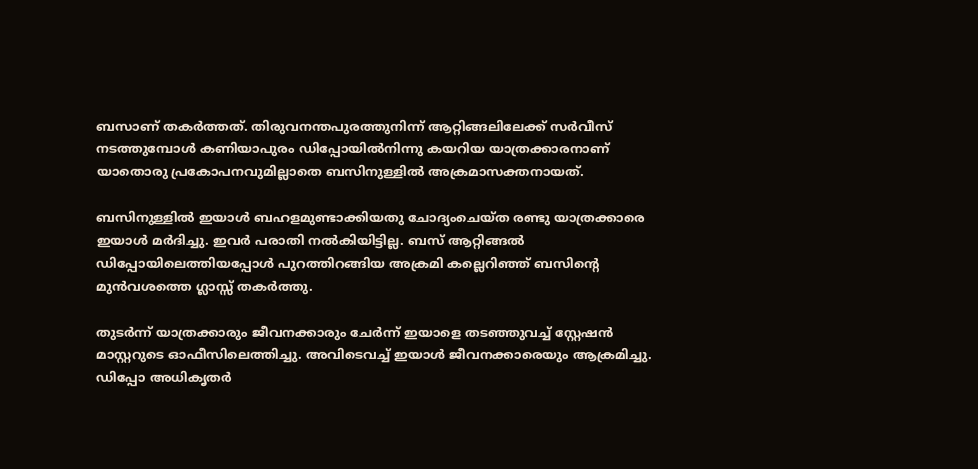ബസാണ് തകര്‍ത്തത്. തിരുവനന്തപുരത്തുനിന്ന് ആറ്റിങ്ങലിലേക്ക് സര്‍വീസ് നടത്തുമ്പോള്‍ കണിയാപുരം ഡിപ്പോയില്‍നിന്നു കയറിയ യാത്രക്കാരനാണ് യാതൊരു പ്രകോപനവുമില്ലാതെ ബസിനുള്ളില്‍ അക്രമാസക്തനായത്.

ബസിനുള്ളില്‍ ഇയാള്‍ ബഹളമുണ്ടാക്കിയതു ചോദ്യംചെയ്ത രണ്ടു യാത്രക്കാരെ ഇയാള്‍ മര്‍ദിച്ചു. ഇവര്‍ പരാതി നല്‍കിയിട്ടില്ല. ബസ് ആറ്റിങ്ങല്‍ ഡിപ്പോയിലെത്തിയപ്പോള്‍ പുറത്തിറങ്ങിയ അക്രമി കല്ലെറിഞ്ഞ് ബസിന്റെ മുന്‍വശത്തെ ഗ്ലാസ്സ് തകര്‍ത്തു.

തുടര്‍ന്ന് യാത്രക്കാരും ജീവനക്കാരും ചേര്‍ന്ന് ഇയാളെ തടഞ്ഞുവച്ച് സ്റ്റേഷന്‍ മാസ്റ്ററുടെ ഓഫീസിലെത്തിച്ചു. അവിടെവച്ച് ഇയാള്‍ ജീവനക്കാരെയും ആക്രമിച്ചു. ഡിപ്പോ അധികൃതര്‍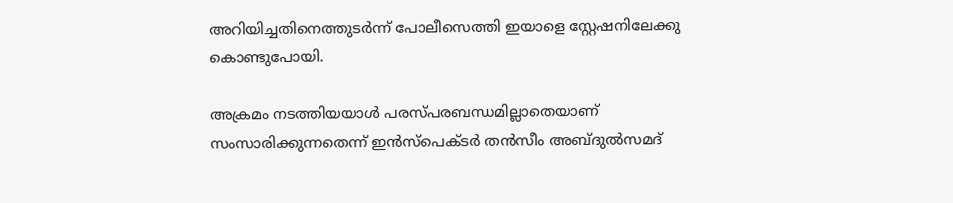അറിയിച്ചതിനെത്തുടര്‍ന്ന് പോലീസെത്തി ഇയാളെ സ്റ്റേഷനിലേക്കു കൊണ്ടുപോയി.

അക്രമം നടത്തിയയാള്‍ പരസ്പരബന്ധമില്ലാതെയാണ് സംസാരിക്കുന്നതെന്ന് ഇന്‍സ്‌പെക്ടര്‍ തന്‍സീം അബ്ദുല്‍സമദ്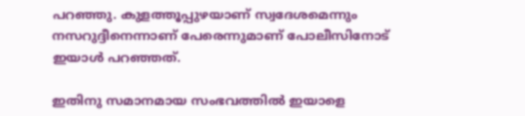പറഞ്ഞു. കുളത്തൂപ്പുഴയാണ് സ്വദേശമെന്നും നസറുദ്ദീനെന്നാണ് പേരെന്നുമാണ് പോലീസിനോട് ഇയാള്‍ പറഞ്ഞത്.

ഇതിനു സമാനമായ സംഭവത്തില്‍ ഇയാളെ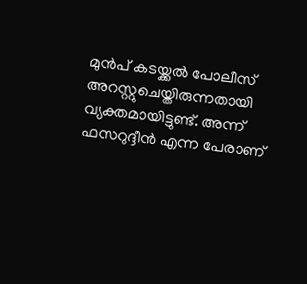മുന്‍പ് കടയ്ക്കല്‍ പോലീസ് അറസ്റ്റുചെയ്തിരുന്നതായി വ്യക്തമായിട്ടുണ്ട്. അന്ന് ഫസറുദ്ദീന്‍ എന്ന പേരാണ്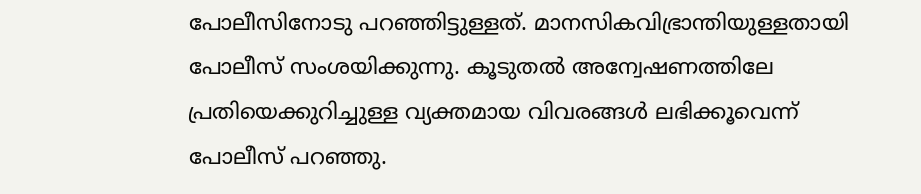പോലീസിനോടു പറഞ്ഞിട്ടുള്ളത്. മാനസികവിഭ്രാന്തിയുള്ളതായി പോലീസ് സംശയിക്കുന്നു. കൂടുതല്‍ അന്വേഷണത്തിലേ പ്രതിയെക്കുറിച്ചുള്ള വ്യക്തമായ വിവരങ്ങള്‍ ലഭിക്കൂവെന്ന് പോലീസ് പറഞ്ഞു.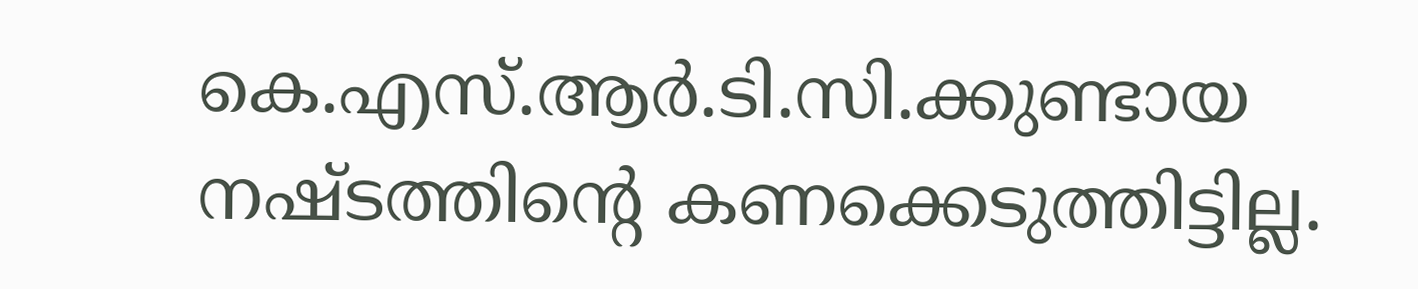കെ.എസ്.ആര്‍.ടി.സി.ക്കുണ്ടായ നഷ്ടത്തിന്റെ കണക്കെടുത്തിട്ടില്ല.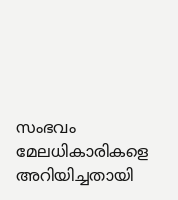സംഭവം മേലധികാരികളെ അറിയിച്ചതായി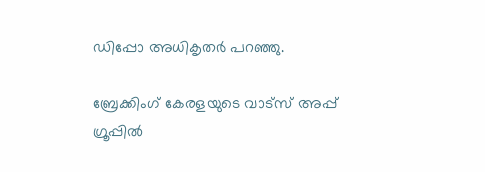ഡിപ്പോ അധികൃതര്‍ പറഞ്ഞു.

ബ്രേക്കിംഗ് കേരളയുടെ വാട്സ് അപ്പ് ഗ്രൂപ്പിൽ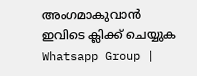അംഗമാകുവാൻ ഇവിടെ ക്ലിക്ക് ചെയ്യുക Whatsapp Group |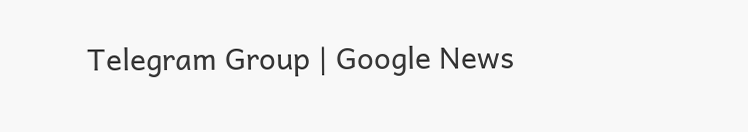Telegram Group | Google News